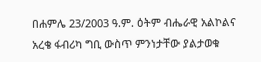በሐምሌ 23/2003 ዓ.ም. ዕትም ብሔራዊ አልኮልና አረቄ ፋብሪካ ግቢ ውስጥ ምንነታቸው ያልታወቁ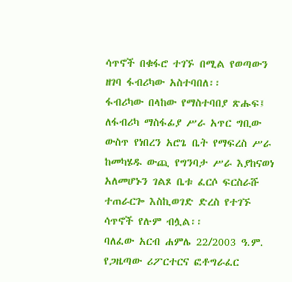ሳጥኖች በቁፋሮ ተገኙ በሚል የወጣውን ዘገባ ፋብሪካው አስተባበለ፡፡
ፋብሪካው በላከው የማስተባበያ ጽሑፍ፤ ለፋብሪካ ማስፋፊያ ሥራ አጥር ግቢው ውስጥ የነበረን አሮጌ ቤት የማፍረስ ሥራ ከመካሄዱ ውጪ የግንባታ ሥራ እያከናወነ አለመሆኑን ገልጾ ቤቱ ፈርሶ ፍርስራሹ ተጠራርጐ እስኪወገድ ድረስ የተገኙ ሳጥኖች የሉም ብሏል፡፡
ባለፈው አርብ ሐምሌ 22/2003 ዓ.ም. የጋዜጣው ሪፖርተርና ፎቶግራፈር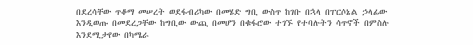በደረሳቸው ጥቆማ መሠረት ወደፋብሪካው በመሄድ ግቢ ውስጥ ከገቡ በኋላ በፐርሶኔል ኃላፊው እንዲወጡ በመደረጋቸው ከግቢው ውጪ በመሆን በቁፋሮው ተገኙ የተባሉትን ሳጥኖች በምስሉ እንደሚታየው በካሜራ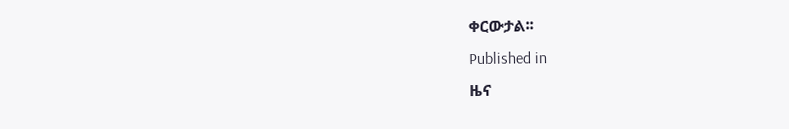ቀርውታል፡፡
Published in
ዜና